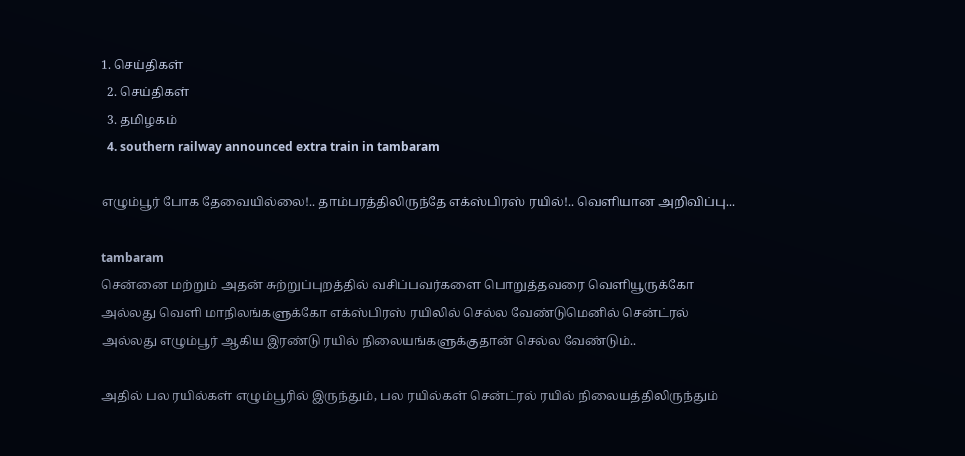1. செய்திகள்
  2. செய்திகள்
  3. த‌மிழக‌ம்
  4. southern railway announced extra train in tambaram

எழும்பூர் போக தேவையில்லை!.. தாம்பரத்திலிருந்தே எக்ஸ்பிரஸ் ரயில்!.. வெளியான அறிவிப்பு...

tambaram
சென்னை மற்றும் அதன் சுற்றுப்புறத்தில் வசிப்பவர்களை பொறுத்தவரை வெளியூருக்கோ அல்லது வெளி மாநிலங்களுக்கோ எக்ஸ்பிரஸ் ரயிலில் செல்ல வேண்டுமெனில் சென்ட்ரல் அல்லது எழும்பூர் ஆகிய இரண்டு ரயில் நிலையங்களுக்குதான் செல்ல வேண்டும்..

அதில் பல ரயில்கள் எழும்பூரில் இருந்தும், பல ரயில்கள் சென்ட்ரல் ரயில் நிலையத்திலிருந்தும்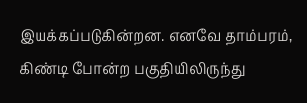இயக்கப்படுகின்றன. எனவே தாம்பரம், கிண்டி போன்ற பகுதியிலிருந்து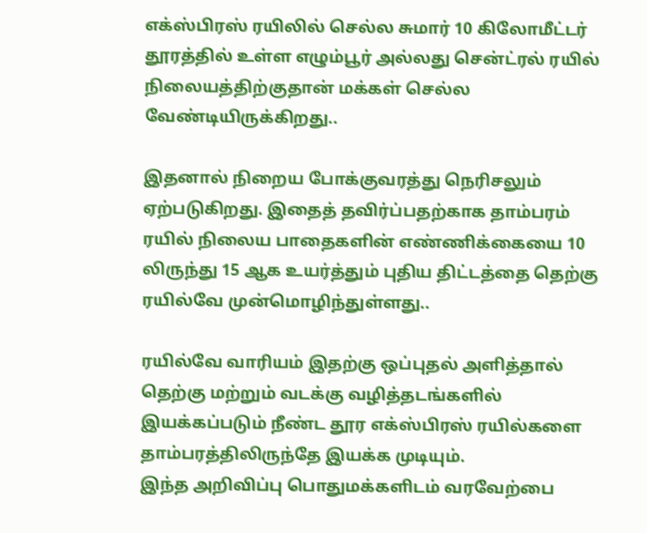எக்ஸ்பிரஸ் ரயிலில் செல்ல சுமார் 10 கிலோமீட்டர் தூரத்தில் உள்ள எழும்பூர் அல்லது சென்ட்ரல் ரயில் நிலையத்திற்குதான் மக்கள் செல்ல வேண்டியிருக்கிறது..

இதனால் நிறைய போக்குவரத்து நெரிசலும் ஏற்படுகிறது. இதைத் தவிர்ப்பதற்காக தாம்பரம் ரயில் நிலைய பாதைகளின் எண்ணிக்கையை 10 லிருந்து 15 ஆக உயர்த்தும் புதிய திட்டத்தை தெற்கு ரயில்வே முன்மொழிந்துள்ளது..

ரயில்வே வாரியம் இதற்கு ஒப்புதல் அளித்தால் தெற்கு மற்றும் வடக்கு வழித்தடங்களில் இயக்கப்படும் நீண்ட தூர எக்ஸ்பிரஸ் ரயில்களை தாம்பரத்திலிருந்தே இயக்க முடியும்.
இந்த அறிவிப்பு பொதுமக்களிடம் வரவேற்பை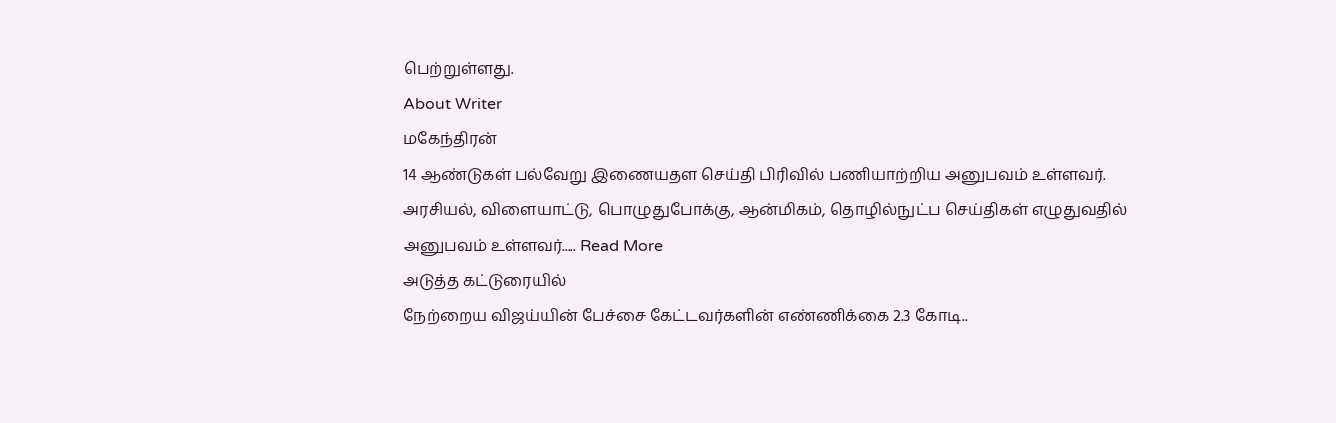பெற்றுள்ளது.
About Writer
மகேந்திரன்
14 ஆண்டுகள் பல்வேறு இணையதள செய்தி பிரிவில் பணியாற்றிய அனுபவம் உள்ளவர். அரசியல், விளையாட்டு, பொழுதுபோக்கு, ஆன்மிகம், தொழில்நுட்ப செய்திகள் எழுதுவதில் அனுபவம் உள்ளவர்..... Read More
அடுத்த கட்டுரையில்
நேற்றைய விஜய்யின் பேச்சை கேட்டவர்களின் எண்ணிக்கை 2.3 கோடி..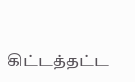கிட்டத்தட்ட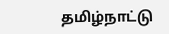தமிழ்நாட்டு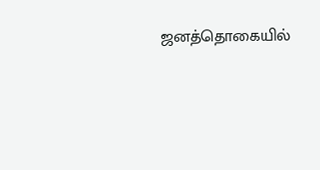ஜனத்தொகையில்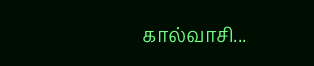கால்வாசி...